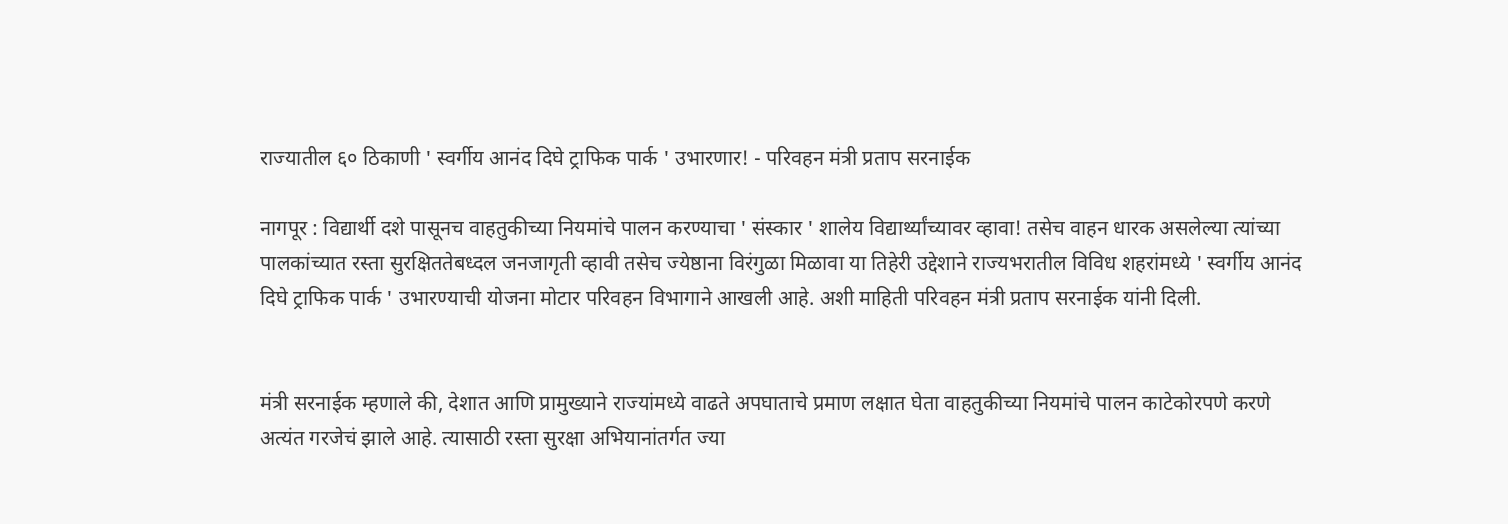राज्यातील ६० ठिकाणी ' स्वर्गीय आनंद दिघे ट्राफिक पार्क ' उभारणार! - परिवहन मंत्री प्रताप सरनाईक

नागपूर : विद्यार्थी दशे पासूनच वाहतुकीच्या नियमांचे पालन करण्याचा ' संस्कार ' शालेय विद्यार्थ्यांच्यावर व्हावा! तसेच वाहन धारक असलेल्या त्यांच्या पालकांच्यात रस्ता सुरक्षिततेबध्दल जनजागृती व्हावी तसेच ज्येष्ठाना विरंगुळा मिळावा या तिहेरी उद्देशाने राज्यभरातील विविध शहरांमध्ये ' स्वर्गीय आनंद दिघे ट्राफिक पार्क ' उभारण्याची योजना मोटार परिवहन विभागाने आखली आहे. अशी माहिती परिवहन मंत्री प्रताप सरनाईक यांनी दिली.


मंत्री सरनाईक म्हणाले की, देशात आणि प्रामुख्याने राज्यांमध्ये वाढते अपघाताचे प्रमाण लक्षात घेता वाहतुकीच्या नियमांचे पालन काटेकोरपणे करणे अत्यंत गरजेचं झाले आहे. त्यासाठी रस्ता सुरक्षा अभियानांतर्गत ज्या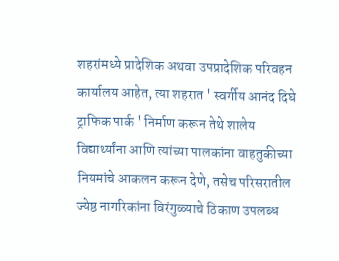शहरांमध्ये प्रादेशिक अथवा उपप्रादेशिक परिवहन कार्यालय आहेत, त्या शहरात ' स्वर्गीय आनंद दिघे ट्राफिक पार्क ' निर्माण करून तेथे शालेय विद्यार्थ्यांना आणि त्यांच्या पालकांना वाहतुकीच्या नियमांचे आकलन करून देणे, तसेच परिसरातील ज्येष्ठ नागरिकांना विरंगुळ्याचे ठिकाण उपलब्ध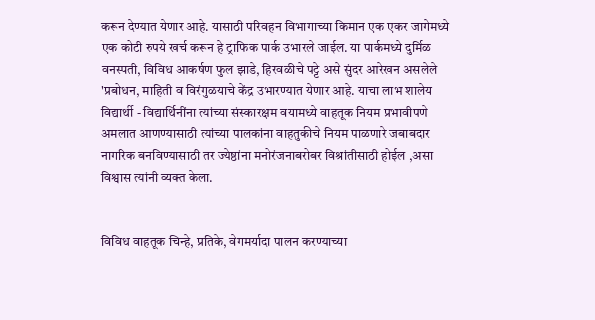करून देण्यात येणार आहे. यासाठी परिवहन विभागाच्या किमान एक एकर जागेमध्ये एक कोटी रुपये खर्च करून हे ट्राफिक पार्क उभारले जाईल. या पार्कमध्ये दुर्मिळ वनस्पती, विविध आकर्षण फुल झाडे, हिरवळीचे पट्टे असे सुंदर आरेखन असलेले 'प्रबोधन, माहिती व विरंगुळयाचे केंद्र उभारण्यात येणार आहे. याचा लाभ शालेय विद्यार्थी - विद्यार्थिनींना त्यांच्या संस्कारक्षम वयामध्ये वाहतूक नियम प्रभावीपणे अमलात आणण्यासाठी त्यांच्या पालकांना वाहतुकीचे नियम पाळणारे जबाबदार नागरिक बनविण्यासाठी तर ज्येष्ठांना मनोरंजनाबरोबर विश्रांतीसाठी होईल ,असा विश्वास त्यांनी व्यक्त केला.


विविध वाहतूक चिन्हे, प्रतिके, वेगमर्यादा पालन करण्याच्या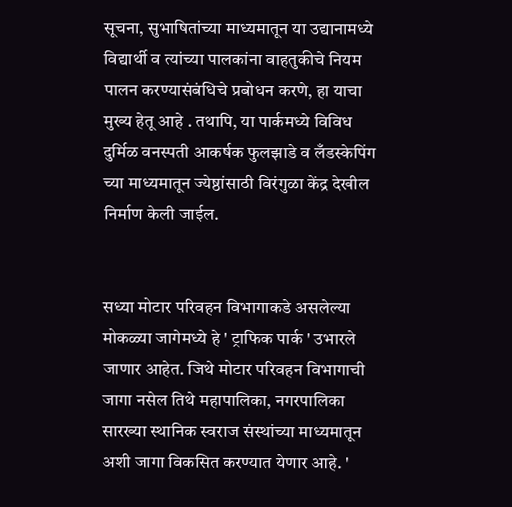सूचना, सुभाषितांच्या माध्यमातून या उद्यानामध्ये विद्यार्थी व त्यांच्या पालकांना वाहतुकीचे नियम पालन करण्यासंबंधिचे प्रबोधन करणे, हा याचा मुख्य हेतू आहे . तथापि, या पार्कमध्ये विविध दुर्मिळ वनस्पती आकर्षक फुलझाडे व लँडस्केपिंग च्या माध्यमातून ज्येष्ठांसाठी विरंगुळा केंद्र देखील निर्माण केली जाईल.


सध्या मोटार परिवहन विभागाकडे असलेल्या मोकळ्या जागेमध्ये हे ' ट्राफिक पार्क ' उभारले जाणार आहेत. जिथे मोटार परिवहन विभागाची जागा नसेल तिथे महापालिका, नगरपालिका सारख्या स्थानिक स्वराज संस्थांच्या माध्यमातून अशी जागा विकसित करण्यात येणार आहे. '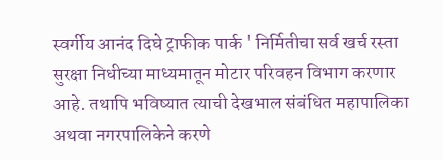स्वर्गीय आनंद दिघे ट्राफीक पार्क ' निर्मितीचा सर्व खर्च रस्ता सुरक्षा निधीच्या माध्यमातून मोटार परिवहन विभाग करणार आहे. तथापि भविष्यात त्याची देखभाल संबंधित महापालिका अथवा नगरपालिकेने करणे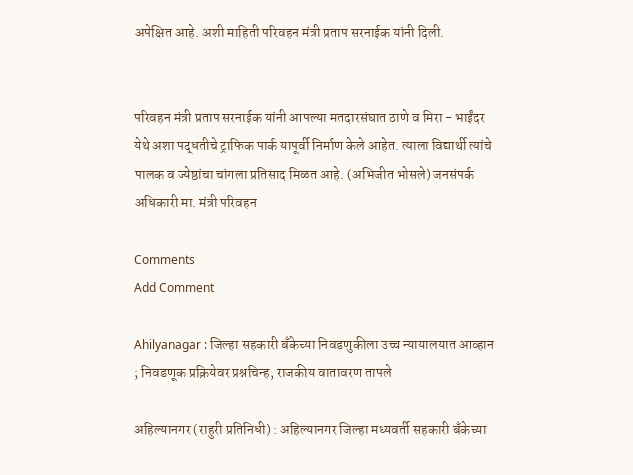अपेक्षित आहे. अशी माहिती परिवहन मंत्री प्रताप सरनाईक यांनी दिली.


परिवहन मंत्री प्रताप सरनाईक यांनी आपल्या मतदारसंघात ठाणे व मिरा - भाईंदर येथे अशा पद्धतीचे ट्राफिक पार्क यापूर्वी निर्माण केले आहेत. त्याला विद्यार्थी त्यांचे पालक व ज्येष्ठांचा चांगला प्रतिसाद मिळत आहे. (अभिजीत भोसले) जनसंपर्क अधिकारी मा. मंत्री परिवहन

Comments
Add Comment

Ahilyanagar : जिल्हा सहकारी बँकेच्या निवडणुकीला उच्च न्यायालयात आव्हान ; निवडणूक प्रक्रियेवर प्रश्नचिन्ह, राजकीय वातावरण तापले

अहिल्यानगर (राहुरी प्रतिनिधी) : अहिल्यानगर जिल्हा मध्यवर्ती सहकारी बँकेच्या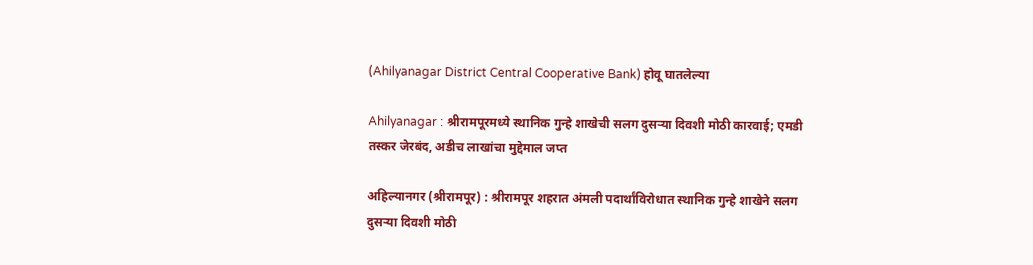(Ahilyanagar District Central Cooperative Bank) होवू घातलेल्या

Ahilyanagar : श्रीरामपूरमध्ये स्थानिक गुन्हे शाखेची सलग दुसऱ्या दिवशी मोठी कारवाई; एमडी तस्कर जेरबंद, अडीच लाखांचा मुद्देमाल जप्त

अहिल्यानगर (श्रीरामपूर) : श्रीरामपूर शहरात अंमली पदार्थांविरोधात स्थानिक गुन्हे शाखेने सलग दुसऱ्या दिवशी मोठी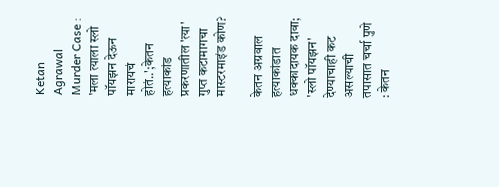Ketan Agrawal Murder Case : 'मला त्याला स्लो पॉयझन देऊन मारायचं होतं..';केतन हत्याकांड प्रकरणातील 'त्या' गुप्त कटामागचा मास्टरमाइंड कोण?

केतन अग्रवाल हत्याकांडात धक्कादायक दावा; 'स्लो पॉयझन' देण्याचाही कट असल्याची तपासात चर्चा पुणे : केतन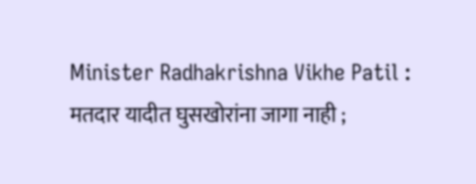Minister Radhakrishna Vikhe Patil : मतदार यादीत घुसखोरांना जागा नाही ;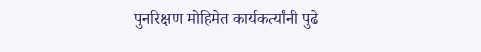पुनरिक्षण मोहिमेत कार्यकर्त्यांनी पुढे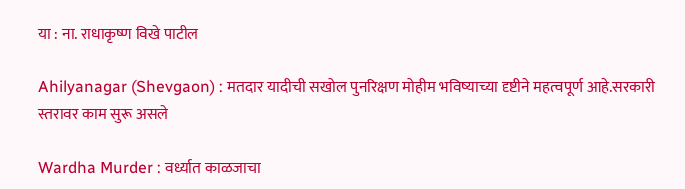या : ना. राधाकृष्ण विखे पाटील

Ahilyanagar (Shevgaon) : मतदार यादीची सखोल पुनरिक्षण मोहीम भविष्याच्या दृष्टीने महत्वपूर्ण आहे.सरकारी स्तरावर काम सुरू असले

Wardha Murder : वर्ध्यात काळजाचा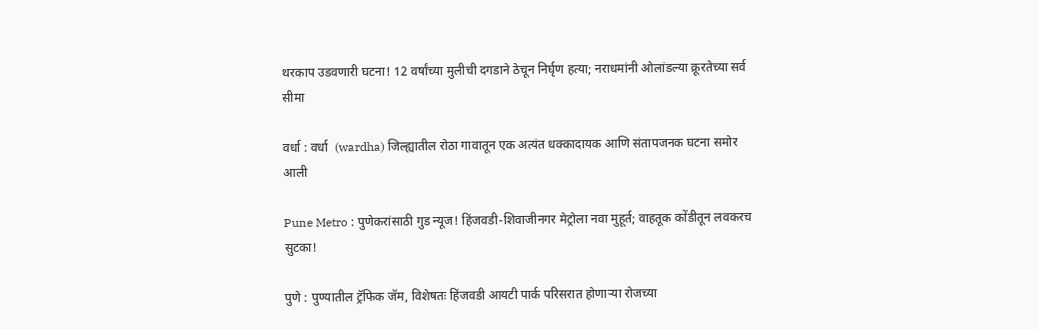थरकाप उडवणारी घटना! 12 वर्षांच्या मुलीची दगडाने ठेचून निर्घृण हत्या; नराधमांनी ओलांडल्या क्रूरतेच्या सर्व सीमा

वर्धा : वर्धा  (wardha) जिल्ह्यातील रोठा गावातून एक अत्यंत धक्कादायक आणि संतापजनक घटना समोर आली

Pune Metro : पुणेकरांसाठी गुड न्यूज! हिंजवडी-शिवाजीनगर मेट्रोला नवा मुहूर्त; वाहतूक कोंडीतून लवकरच सुटका!

पुणे : पुण्यातील ट्रॅफिक जॅम, विशेषतः हिंजवडी आयटी पार्क परिसरात होणाऱ्या रोजच्या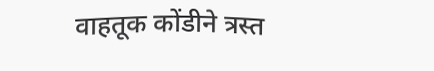वाहतूक कोंडीने त्रस्त